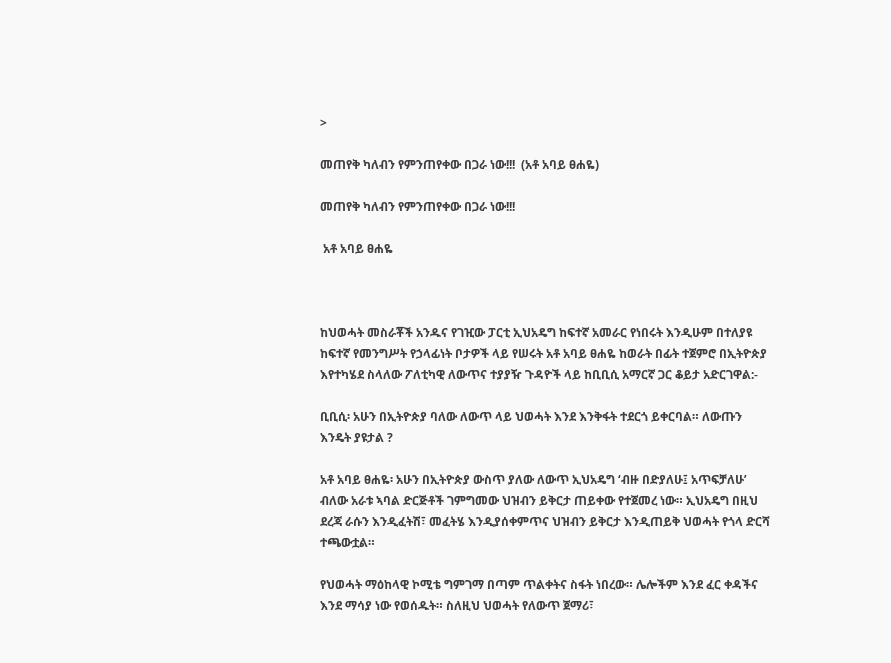>

መጠየቅ ካለብን የምንጠየቀው በጋራ ነው!!!  (አቶ አባይ ፀሐዬ)

መጠየቅ ካለብን የምንጠየቀው በጋራ ነው!!!

 አቶ አባይ ፀሐዬ



ከህወሓት መስራቾች አንዱና የገዢው ፓርቲ ኢህአዴግ ከፍተኛ አመራር የነበሩት እንዲሁም በተለያዩ ከፍተኛ የመንግሥት የኃላፊነት ቦታዎች ላይ የሠሩት አቶ አባይ ፀሐዬ ከወራት በፊት ተጀምሮ በኢትዮጵያ እየተካሄደ ስላለው ፖለቲካዊ ለውጥና ተያያዥ ጉዳዮች ላይ ከቢቢሲ አማርኛ ጋር ቆይታ አድርገዋል:-

ቢቢሲ፡ አሁን በኢትዮጵያ ባለው ለውጥ ላይ ህወሓት እንደ እንቅፋት ተደርጎ ይቀርባል። ለውጡን እንዴት ያዩታል ?

አቶ አባይ ፀሐዬ፡ አሁን በኢትዮጵያ ውስጥ ያለው ለውጥ ኢህአዴግ ‘ብዙ በድያለሁ፤ አጥፍቻለሁ’ ብለው አራቱ ኣባል ድርጅቶች ገምግመው ህዝብን ይቅርታ ጠይቀው የተጀመረ ነው። ኢህአዴግ በዚህ ደረጃ ራሱን እንዲፈትሽ፣ መፈትሄ እንዲያሰቀምጥና ህዝብን ይቅርታ እንዲጠይቅ ህወሓት የጎላ ድርሻ ተጫውቷል።

የህወሓት ማዕከላዊ ኮሚቴ ግምገማ በጣም ጥልቀትና ስፋት ነበረው። ሌሎችም እንደ ፈር ቀዳችና እንደ ማሳያ ነው የወሰዱት። ስለዚህ ህወሓት የለውጥ ጀማሪ፣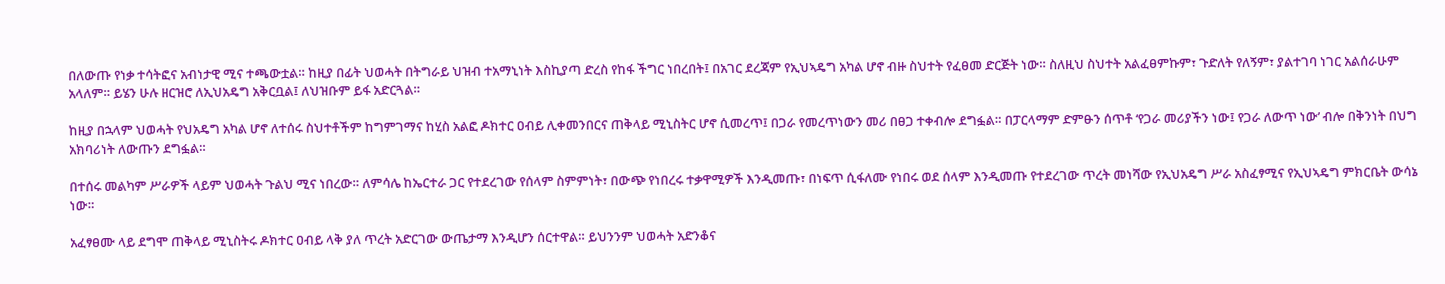በለውጡ የነቃ ተሳትፎና አብነታዊ ሚና ተጫውቷል። ከዚያ በፊት ህወሓት በትግራይ ህዝብ ተአማኒነት እስኪያጣ ድረስ የከፋ ችግር ነበረበት፤ በአገር ደረጃም የኢህኣዴግ አካል ሆኖ ብዙ ስህተት የፈፀመ ድርጅት ነው። ስለዚህ ስህተት አልፈፀምኩም፣ ጉድለት የለኝም፣ ያልተገባ ነገር አልሰራሁም አላለም። ይሄን ሁሉ ዘርዝሮ ለኢህአዴግ አቅርቧል፤ ለህዝቡም ይፋ አድርጓል።

ከዚያ በኋላም ህወሓት የህአዴግ አካል ሆኖ ለተሰሩ ስህተቶችም ከግምገማና ከሂስ አልፎ ዶክተር ዐብይ ሊቀመንበርና ጠቅላይ ሚኒስትር ሆኖ ሲመረጥ፤ በጋራ የመረጥነውን መሪ በፀጋ ተቀብሎ ደግፏል። በፓርላማም ድምፁን ሰጥቶ ‘የጋራ መሪያችን ነው፤ የጋራ ለውጥ ነው’ ብሎ በቅንነት በህግ አክባሪነት ለውጡን ደግፏል።

በተሰሩ መልካም ሥራዎች ላይም ህወሓት ጉልህ ሚና ነበረው። ለምሳሌ ከኤርተራ ጋር የተደረገው የሰላም ስምምነት፣ በውጭ የነበረሩ ተቃዋሚዎች እንዲመጡ፣ በነፍጥ ሲፋለሙ የነበሩ ወደ ሰላም እንዲመጡ የተደረገው ጥረት መነሻው የኢህአዴግ ሥራ አስፈፃሚና የኢህኣዴግ ምክርቤት ውሳኔ ነው።

አፈፃፀሙ ላይ ደግሞ ጠቅላይ ሚኒስትሩ ዶክተር ዐብይ ላቅ ያለ ጥረት አድርገው ውጤታማ እንዲሆን ሰርተዋል። ይህንንም ህወሓት አድንቆና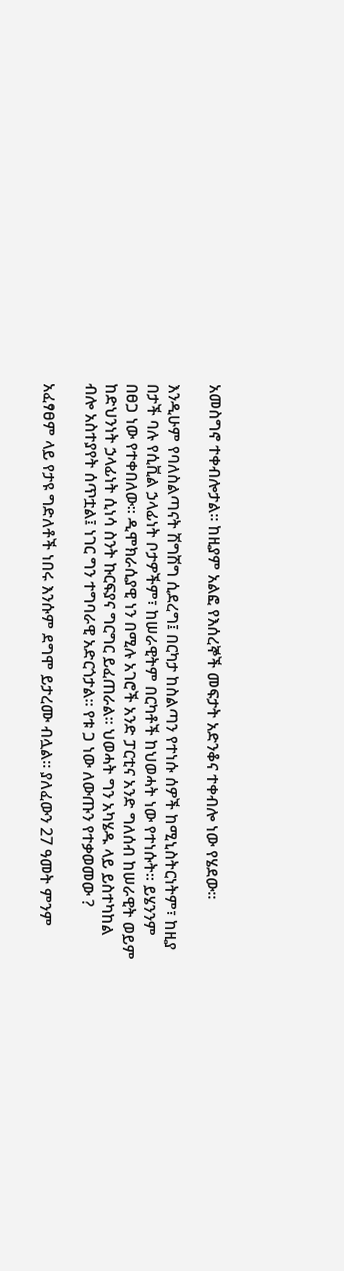አመስግኖ ተቀብሎታል። ከዚያም አልፎ የእሰረኞች መፍታት አድንቆና ተቀብሎ ነው የሄደው።

እንዲሁም የባለስልጣናት ሽግሽግ ሲደረግ፤ በርካታ ከስልጣን የተነሱ ሰዎች ከሚኒስትርነትም፣ ከዚያ በታች ባሉ የሲቪል ኃላፊነት ቦታዎችም፣ ከሠራዊትም በርካቶች ከህወሓት ነው የተነሱት። ይሄንንም በፀጋ ነው የተቀበለው። ዲሞክራሲያዊ ነን በሚሉ አገሮች አንድ ፓርቲና አንድ ግለሰብ ከሠራዊት ወይም ከድህንነት ኃላፊነት ሲነሳ ስንት ኩርፍያና ግርግር ይፈጠራል። ህወሓት ግን አካሄዱ ላይ ይስተካከል ብሎ አስተያየት ሰጥቷል፤ ነገር ግን ተግባራዊ አድርጎታል። የቱ ጋ ነው ለውጡን የተቃወመው ?

አፈፃፀም ላይ የታዩ ግድለቶች ነበሩ እንሱም ደግሞ ይታረሙ ብሏል። ያለፈውን 27 ዓመት ምንም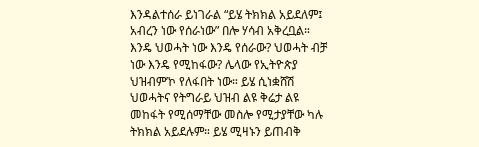እንዳልተሰራ ይነገራል “ይሄ ትክክል አይደለም፤ አብረን ነው የሰራነው” በሎ ሃሳብ አቅረቧል። እንዴ ህወሓት ነው እንዴ የሰራው? ህወሓት ብቻ ነው እንዴ የሚከፋው? ሌላው የኢትዮጵያ ህዝብም’ኮ የለፋበት ነው። ይሄ ሲነቋሸሽ ህወሓትና የትግራይ ህዝብ ልዩ ቅሬታ ልዩ መከፋት የሚሰማቸው መስሎ የሚታያቸው ካሉ ትክክል አይደሉም። ይሄ ሚዛኑን ይጠብቅ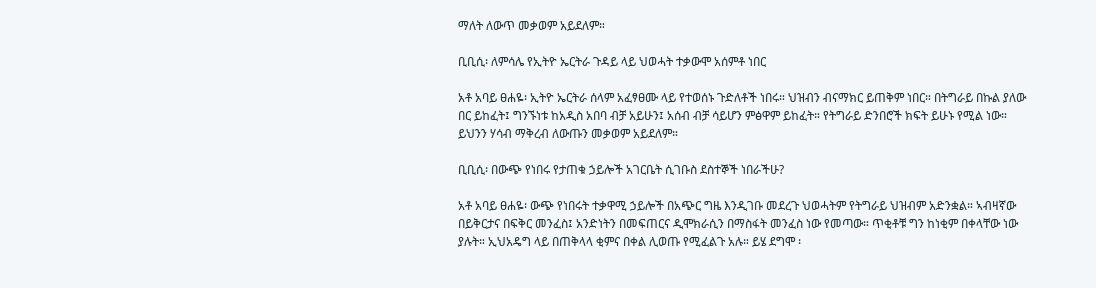ማለት ለውጥ መቃወም አይደለም።

ቢቢሲ፡ ለምሳሌ የኢትዮ ኤርትራ ጉዳይ ላይ ህወሓት ተቃውሞ አሰምቶ ነበር

አቶ አባይ ፀሐዬ፡ ኢትዮ ኤርትራ ሰላም አፈፃፀሙ ላይ የተወሰኑ ጉድለቶች ነበሩ። ህዝብን ብናማክር ይጠቅም ነበር። በትግራይ በኩል ያለው በር ይከፈት፤ ግንኙነቱ ከአዲስ አበባ ብቻ አይሁን፤ አሰብ ብቻ ሳይሆን ምፅዋም ይከፈት። የትግራይ ድንበሮች ክፍት ይሁኑ የሚል ነው። ይህንን ሃሳብ ማቅረብ ለውጡን መቃወም አይደለም።

ቢቢሲ፡ በውጭ የነበሩ የታጠቁ ኃይሎች አገርቤት ሲገቡስ ደስተኞች ነበራችሁ?

አቶ አባይ ፀሐዬ፡ ውጭ የነበሩት ተቃዋሚ ኃይሎች በአጭር ግዜ እንዲገቡ መደረጉ ህወሓትም የትግራይ ህዝብም አድንቋል። ኣብዛኛው በይቅርታና በፍቅር መንፈስ፤ አንድነትን በመፍጠርና ዲሞክራሲን በማስፋት መንፈስ ነው የመጣው። ጥቂቶቹ ግን ከነቂም በቀላቸው ነው ያሉት። ኢህአዴግ ላይ በጠቅላላ ቂምና በቀል ሊወጡ የሚፈልጉ አሉ። ይሄ ደግሞ ፡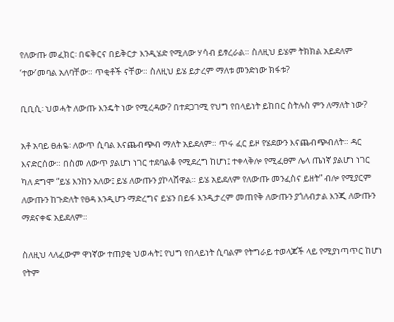የለውጡ መፈክር፡ በፍቅርና በይቅርታ እንዲሄድ የሚለው ሃሳብ ይፃረራል። ስለዚህ ይሄም ትክክል አይደለም ‘ተው’መባል አለባቸው። ጥቂቶች ናቸው። ስለዚህ ይሄ ይታረም ማለቱ መንድነው ክፋቱ?

ቢቢሲ፡ ህወሓት ለውጡ እንዴት ነው የሚረዳው? በተደጋገሚ የህግ የበላይነት ይከበር ስትሉስ ምን ለማለት ነው?

አቶ አባይ ፀሐዬ፡ ለውጥ ሲባል እናጨብጭብ ማለት አይደለም። ጥሩ ፈር ይዞ የሄደውን እናጨብጭብለት። ዳር እናድርሰው። በስመ ለውጥ ያልሆነ ነገር ተደባልቆ የሚደረግ ከሆነ፤ ተቀላቅሎ የሚፈፀም ሌላ ጤነኛ ያልሆነ ነገር ካለ ደግሞ “ይሄ እንከን አለው፤ ይሄ ለውጡን ያኮላሸዋል። ይሄ አይደለም የለውጡ መንፈስና ይዘት” ብሎ የሚያርም ለውጡን ከጉድለት የፀዳ እንዲሆን ማድረግና ይሄን በይፋ እንዲታረም መጠየቅ ለውጡን ያጎለብታል እንጂ ለውጡን ማደናቀፍ አይደለም።

ስለዚህ ላለፈውም ዋነኛው ተጠያቂ ህወሓት፤ የህግ የበላይነት ሲባልም የትግራይ ተወላጆች ላይ የሚያነጣጥር ከሆነ የትም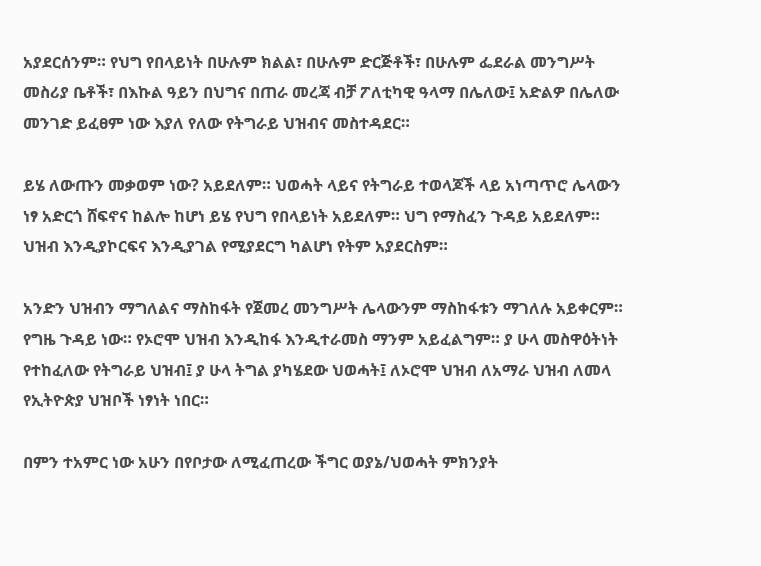አያደርሰንም። የህግ የበላይነት በሁሉም ክልል፣ በሁሉም ድርጅቶች፣ በሁሉም ፌደራል መንግሥት መስሪያ ቤቶች፣ በእኩል ዓይን በህግና በጠራ መረጃ ብቻ ፖለቲካዊ ዓላማ በሌለው፤ አድልዎ በሌለው መንገድ ይፈፀም ነው እያለ የለው የትግራይ ህዝብና መስተዳደር።

ይሄ ለውጡን መቃወም ነው? አይደለም። ህወሓት ላይና የትግራይ ተወላጆች ላይ አነጣጥሮ ሌላውን ነፃ አድርጎ ሸፍኖና ከልሎ ከሆነ ይሄ የህግ የበላይነት አይደለም። ህግ የማስፈን ጉዳይ አይደለም። ህዝብ እንዲያኮርፍና እንዲያገል የሚያደርግ ካልሆነ የትም አያደርስም።

አንድን ህዝብን ማግለልና ማስከፋት የጀመረ መንግሥት ሌላውንም ማስከፋቱን ማገለሉ አይቀርም። የግዜ ጉዳይ ነው። የኦሮሞ ህዝብ እንዲከፋ እንዲተራመስ ማንም አይፈልግም። ያ ሁላ መስዋዕትነት የተከፈለው የትግራይ ህዝብ፤ ያ ሁላ ትግል ያካሄደው ህወሓት፤ ለኦሮሞ ህዝብ ለአማራ ህዝብ ለመላ የኢትዮጵያ ህዝቦች ነፃነት ነበር።

በምን ተአምር ነው አሁን በየቦታው ለሚፈጠረው ችግር ወያኔ/ህወሓት ምክንያት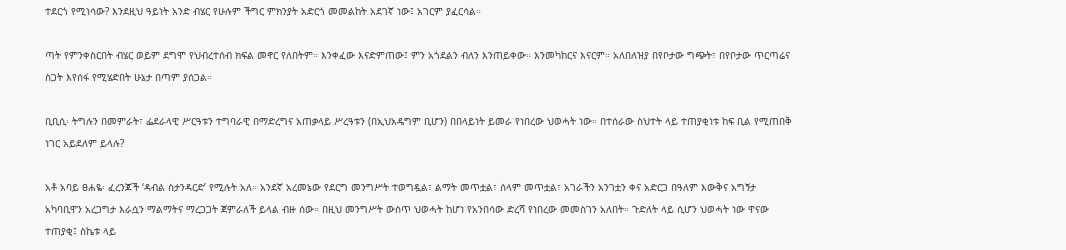ተደርጎ የሚነሳው? እንደዚህ ዓይነት አንድ ብሄር የሁሉም ችግር ምክንያት አድርጎ መመልከት አደገኛ ነው፤ አገርም ያፈርሳል።

ጣት የምንቀስርበት ብሄር ወይም ደግሞ የህብረተሰብ ክፍል መኖር የለበትም። እንቀፈው እናድምጠው፤ ምን አጎደልን ብለን እንጠይቀው። እንመካከርና እናርም። አለበለዝያ በየቦታው ግጭት፣ በየቦታው ጥርጣሬና ስጋት እየሰፋ የሚሄድበት ሁኔታ በጣም ያሰጋል።

ቢቢሲ፡ ትግሉን በመምራት፣ ፌደራላዊ ሥርዓቱን ተግባራዊ በማድረግና አጠቃላይ ሥረዓቱን (በኢህአዴግም ቢሆን) በበላይነት ይመራ የነበረው ህወሓት ነው። በተሰራው ስህተት ላይ ተጠያቂነቱ ከፍ ቢል የሚጠበቅ ነገር አይደለም ይላሉ?

አቶ አባይ ፀሐዬ፡ ፈረንጆች ‘ዳብል ስታንዳርድ’ የሚሉት አለ። አንደኛ አረመኔው የደርግ መንግሥት ተወግዷል፣ ልማት መጥቷል፣ ሰላም መጥቷል፣ አገራችን አንገቷን ቀና አድርጋ በዓለም እውቅና አግኝታ አካባቢዋን አረጋግታ እራሷን ማልማትና ማረጋጋት ጀምራለች ይላል ብዙ ሰው። በዚህ መንግሥት ውስጥ ህወሓት ከሆነ የአንበሳው ድረሻ የነበረው መመስገን አለበት። ጉድለት ላይ ሲሆን ህወሓት ነው ዋናው ተጠያቂ፤ ስኬቱ ላይ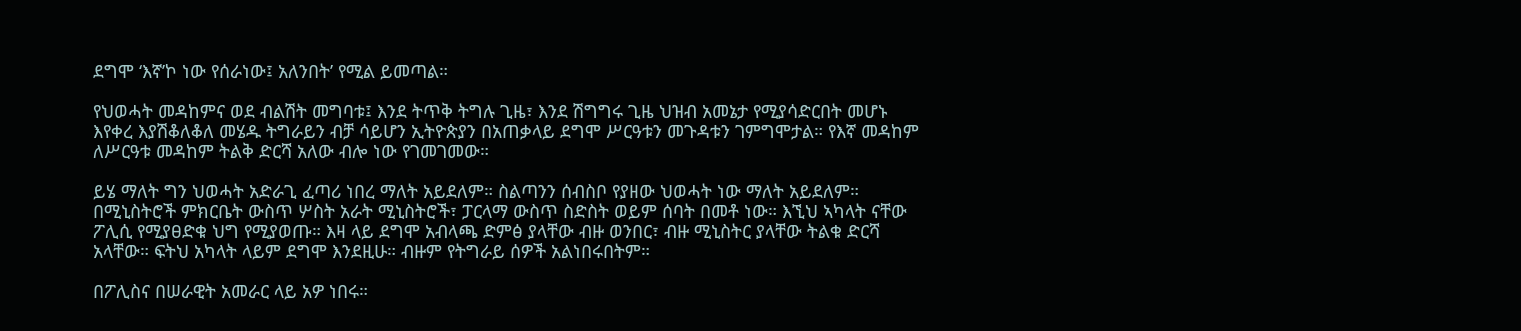ደግሞ ‘እኛ’ኮ ነው የሰራነው፤ አለንበት’ የሚል ይመጣል።

የህወሓት መዳከምና ወደ ብልሽት መግባቱ፤ እንደ ትጥቅ ትግሉ ጊዜ፣ እንደ ሽግግሩ ጊዜ ህዝብ አመኔታ የሚያሳድርበት መሆኑ እየቀረ እያሽቆለቆለ መሄዱ ትግራይን ብቻ ሳይሆን ኢትዮጵያን በአጠቃላይ ደግሞ ሥርዓቱን መጉዳቱን ገምግሞታል። የእኛ መዳከም ለሥርዓቱ መዳከም ትልቅ ድርሻ አለው ብሎ ነው የገመገመው።

ይሄ ማለት ግን ህወሓት አድራጊ ፈጣሪ ነበረ ማለት አይደለም። ስልጣንን ሰብስቦ የያዘው ህወሓት ነው ማለት አይደለም። በሚኒስትሮች ምክርቤት ውስጥ ሦስት አራት ሚኒስትሮች፣ ፓርላማ ውስጥ ስድስት ወይም ሰባት በመቶ ነው። እኚህ ኣካላት ናቸው ፖሊሲ የሚያፀድቁ ህግ የሚያወጡ። እዛ ላይ ደግሞ አብላጫ ድምፅ ያላቸው ብዙ ወንበር፣ ብዙ ሚኒስትር ያላቸው ትልቁ ድርሻ አላቸው። ፍትህ አካላት ላይም ደግሞ እንደዚሁ። ብዙም የትግራይ ሰዎች አልነበሩበትም።

በፖሊስና በሠራዊት አመራር ላይ አዎ ነበሩ።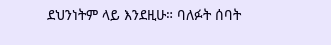ደህንነትም ላይ እንደዚሁ። ባለፉት ሰባት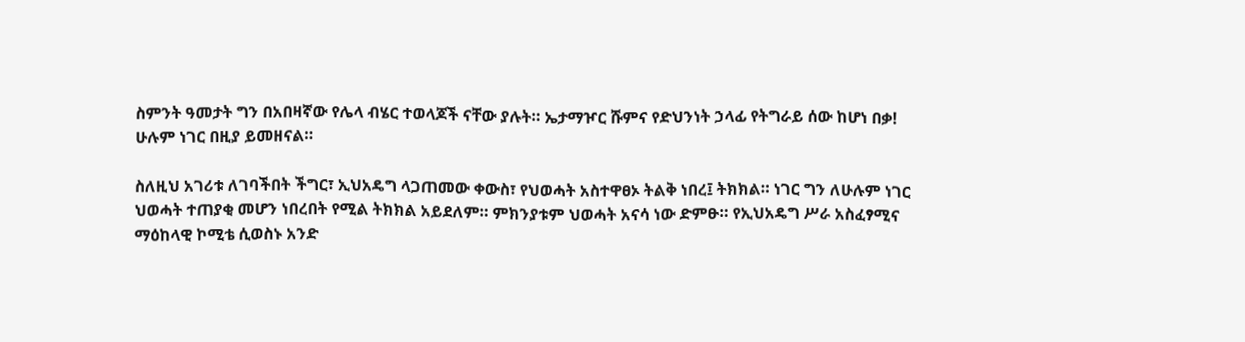ስምንት ዓመታት ግን በአበዛኛው የሌላ ብሄር ተወላጆች ናቸው ያሉት። ኤታማዦር ሹምና የድህንነት ኃላፊ የትግራይ ሰው ከሆነ በቃ! ሁሉም ነገር በዚያ ይመዘናል።

ስለዚህ አገሪቱ ለገባችበት ችግር፣ ኢህአዴግ ላጋጠመው ቀውስ፣ የህወሓት አስተዋፀኦ ትልቅ ነበረ፤ ትክክል። ነገር ግን ለሁሉም ነገር ህወሓት ተጠያቂ መሆን ነበረበት የሚል ትክክል አይደለም። ምክንያቱም ህወሓት አናሳ ነው ድምፁ። የኢህአዴግ ሥራ አስፈፃሚና ማዕከላዊ ኮሚቴ ሲወስኑ አንድ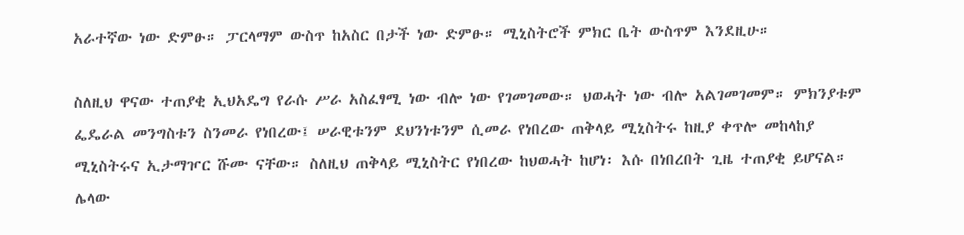አራተኛው ነው ድምፁ። ፓርላማም ውስጥ ከአስር በታች ነው ድምፁ። ሚኒስትሮች ምክር ቤት ውስጥም እንደዚሁ።

ስለዚህ ዋናው ተጠያቂ ኢህአዴግ የራሱ ሥራ አስፈፃሚ ነው ብሎ ነው የገመገመው። ህወሓት ነው ብሎ አልገመገመም። ምክንያቱም ፌዴራል መንግስቱን ስንመራ የነበረው፤ ሠራዊቱንም ደህንነቱንም ሲመራ የነበረው ጠቅላይ ሚኒስትሩ ከዚያ ቀጥሎ መከላከያ ሚኒስትሩና ኢታማዦር ሹሙ ናቸው። ስለዚህ ጠቅላይ ሚኒስትር የነበረው ከህወሓት ከሆነ፡ እሱ በነበረበት ጊዜ ተጠያቂ ይሆናል። ሌላው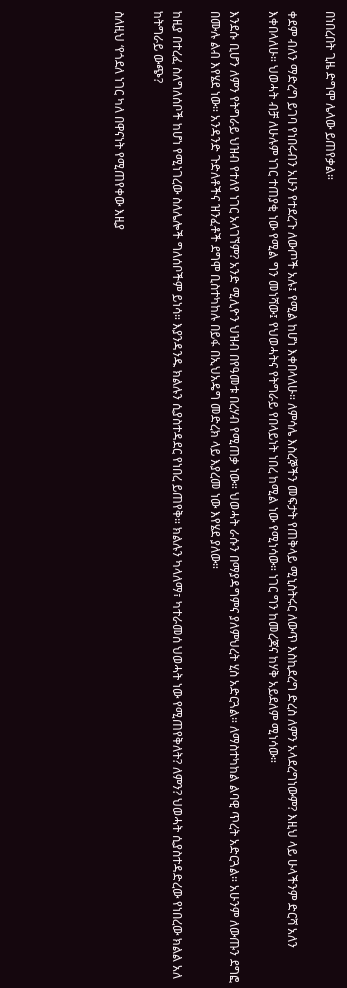በነበረበት ጊዜ ድግሞ ሌላው ይጠየቃል።

ቀደም ብለን ማድረግ ይገባ የነበሩብን አሁን የተደረጉ ለውጦች አሉ፤ የሚል ከሆነ እቀበላለሁ። ለምሳሌ እስረኞችን መፍታት የጠቅላይ ሚኒስትሩር ለውጥ እስኪደረግ ድረስ ለምን አላደረግነውም? እዚህ ላይ ሁላችንም ድርሻ አለን እቀበላለሁ። ህወሓት ብቻ ለሁሉም ነገር ተጠያቂ ነው የሚል ግን መነሻው፤ የህወሓትና የትግራይ የበላይነት ነበረ ከሚል ነው የሚነሳው። ነገር ግን ከመረጃና ከሃቅ አይደለም ሚነሳው።

እንደሱ ቢሆን ለምን የትግራይ ህዝብ የተለየ ነገር አላገኘም? አንድ ሚሊዮን ህዝብ በየዓመቱ በረሃብ የሚጠቃ ነው። ህወሓት ራሱን በማያዳግምና ያለምህረት ሂስ አድርጓል። ለማስተካከል ልባዊ ጥረት አድርጓል። አሁንም ለውጡን ደግፎ በሙሉ ልብ እየሄደ ነው። አንዳንድ ጉድለቶችና ዝንፈቶች ደግሞ ቢስተካከሉ በይፋ በኢህአዴግ መድረክ ላይ እያረመ ነው እየሄደ ያለው።

ከዚያ በተረፈ ስለግለሰቦች ከሆነ የሚነገረው ስለሌሎች ግለሰቦችም ይነሳ። እያንዳንዱ ክልሉን ሲያስተዳደር የነበረ ይጠየቅ። ክልሉን ካላለማ፣ ካተራመሰ ህወሓት ነው የሚጠየቅለት? ለምን? ህወሓት ሲያስተዳድረው የነበረው ክልል አለ ከትግራይ ውጭ?

ስለዚህ ‘የጎደለ ነገር ካለ በዋናነት የሚጠየቀው እዚያ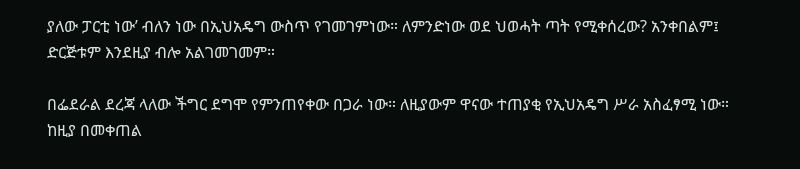ያለው ፓርቲ ነው’ ብለን ነው በኢህአዴግ ውስጥ የገመገምነው። ለምንድነው ወደ ህወሓት ጣት የሚቀሰረው? አንቀበልም፤ ድርጅቱም እንደዚያ ብሎ አልገመገመም።

በፌደራል ደረጃ ላለው ችግር ደግሞ የምንጠየቀው በጋራ ነው። ለዚያውም ዋናው ተጠያቂ የኢህአዴግ ሥራ አስፈፃሚ ነው። ከዚያ በመቀጠል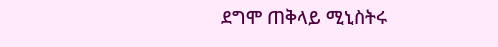ደግሞ ጠቅላይ ሚኒስትሩ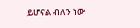ይሆናል ብለን ነው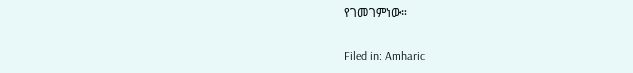የገመገምነው።

Filed in: Amharic